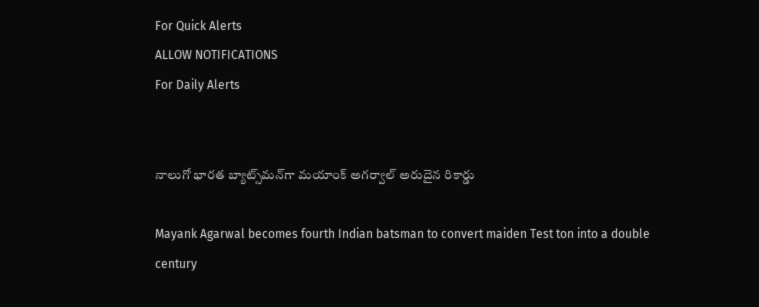For Quick Alerts
ALLOW NOTIFICATIONS
For Daily Alerts


నాలుగో భారత బ్యాట్స్‌మన్‌గా మయాంక్ అగర్వాల్ అరుదైన రికార్డు

Mayank Agarwal becomes fourth Indian batsman to convert maiden Test ton into a double century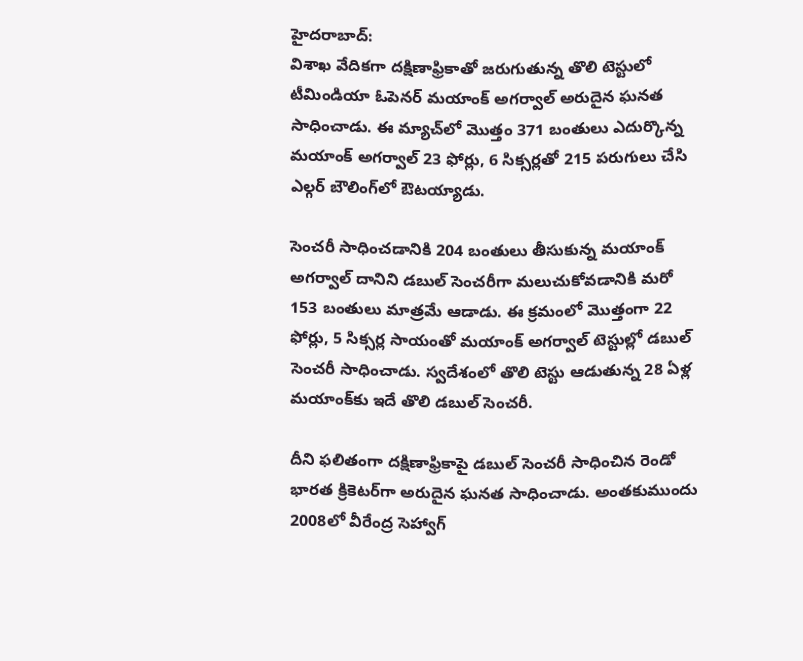హైదరాబాద్:
విశాఖ వేదికగా దక్షిణాఫ్రికాతో జరుగుతున్న తొలి టెస్టులో టీమిండియా ఓపెనర్ మయాంక్ అగర్వాల్ అరుదైన ఘనత సాధించాడు. ఈ మ్యాచ్‌లో మొత్తం 371 బంతులు ఎదుర్కొన్న మయాంక్ అగర్వాల్ 23 ఫోర్లు, 6 సిక్సర్లతో 215 పరుగులు చేసి ఎల్గర్ బౌలింగ్‌లో ఔటయ్యాడు.

సెంచరీ సాధించడానికి 204 బంతులు తీసుకున్న మయాంక్ అగర్వాల్ దానిని డబుల్‌ సెంచరీగా మలుచుకోవడానికి మరో 153 బంతులు మాత్రమే ఆడాడు. ఈ క్రమంలో మొత్తంగా 22 ఫోర్లు, 5 సిక్సర్ల సాయంతో మయాంక్ అగర్వాల్ టెస్టుల్లో డబుల్ సెంచరీ సాధించాడు. స్వదేశంలో తొలి టెస్టు ఆడుతున్న 28 ఏళ్ల మయాంక్‌కు ఇదే తొలి డబుల్ సెంచరీ.

దీని ఫలితంగా దక్షిణాఫ్రికాపై డబుల్ సెంచరీ సాధించిన రెండో భారత క్రికెటర్‌గా అరుదైన ఘనత సాధించాడు. అంతకుముందు 2008లో వీరేంద్ర సెహ్వాగ్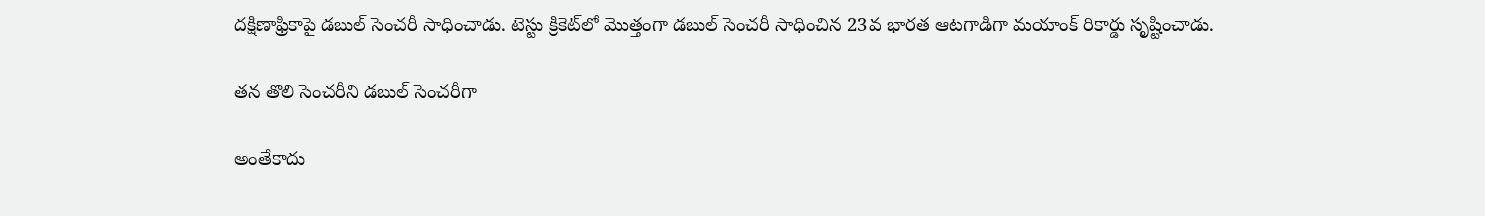దక్షిణాఫ్రికాపై డబుల్ సెంచరీ సాధించాడు. టెస్టు క్రికెట్‌లో మొత్తంగా డబుల్ సెంచరీ సాధించిన 23వ భారత ఆటగాడిగా మయాంక్ రికార్డు సృష్టించాడు.

తన తొలి సెంచరీని డబుల్ సెంచరీగా

అంతేకాదు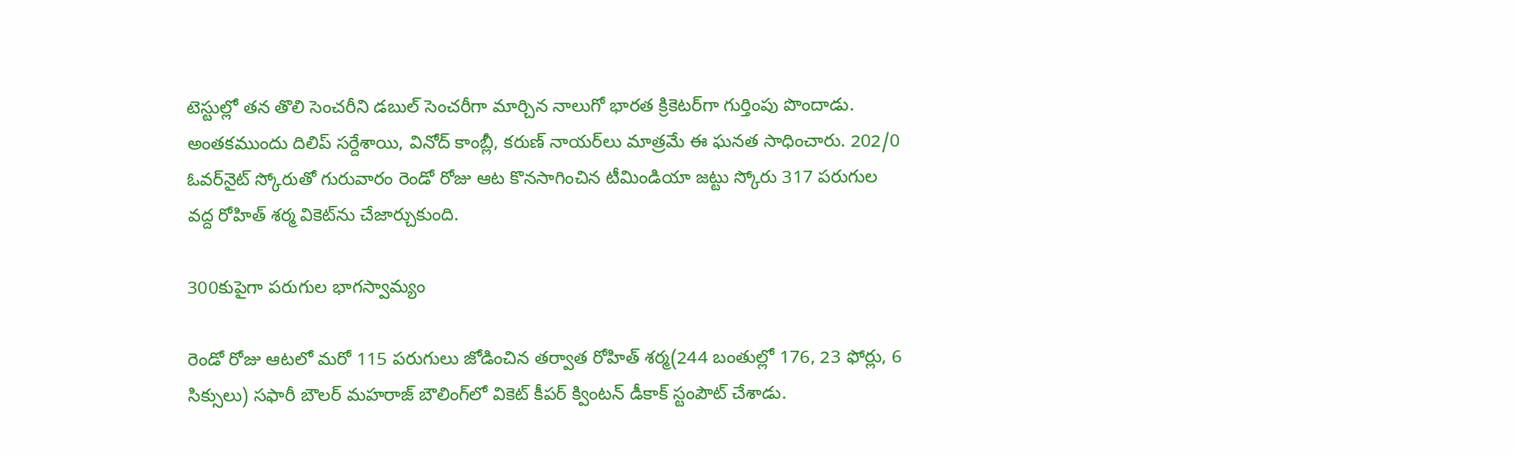టెస్టుల్లో తన తొలి సెంచరీని డబుల్ సెంచరీగా మార్చిన నాలుగో భారత క్రికెటర్‌గా గుర్తింపు పొందాడు. అంతకముందు దిలిప్ సర్దేశాయి, వినోద్ కాంబ్లీ, కరుణ్ నాయర్‌లు మాత్రమే ఈ ఘనత సాధించారు. 202/0 ఓవర్‌నైట్‌ స్కోరుతో గురువారం రెండో రోజు ఆట కొనసాగించిన టీమిండియా జట్టు స్కోరు 317 పరుగుల వద్ద రోహిత్ శర్మ వికెట్‌ను చేజార్చుకుంది.

300కుపైగా పరుగుల భాగస్వామ్యం

రెండో రోజు ఆటలో మరో 115 పరుగులు జోడించిన తర్వాత రోహిత్ శర్మ(244 బంతుల్లో 176, 23 ఫోర్లు, 6 సిక్సులు) సఫారీ బౌలర్ మహరాజ్ బౌలింగ్‌లో వికెట్ కీపర్ క్వింటన్ డీకాక్ స్టంపౌట్ చేశాడు.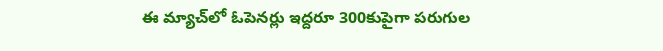ఈ మ్యాచ్‌లో ఓపెనర్లు ఇద్దరూ 300కుపైగా పరుగుల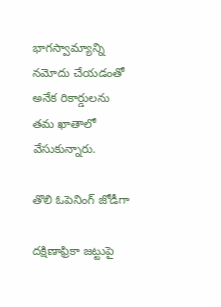భాగస్వామ్యాన్ని నమోదు చేయడంతో అనేక రికార్డులను తమ ఖాతాలో వేసుకున్నారు.

తొలి ఓపెనింగ్ జోడీగా

దక్షిణాఫ్రికా జట్టుపై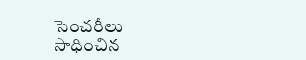సెంచరీలు సాధించిన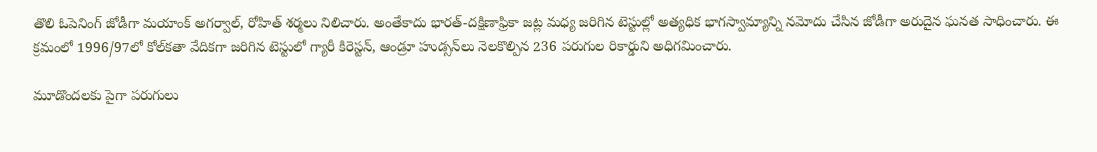తొలి ఓపెనింగ్ జోడీగా మయాంక్ అగర్వాల్, రోహిత్ శర్మలు నిలిచారు. అంతేకాదు భారత్-దక్షిణాఫ్రికా జట్ల మధ్య జరిగిన టెస్టుల్లో అత్యధిక భాగస్వామ్యాన్ని నమోదు చేసిన జోడీగా అరుదైన ఘనత సాధించారు. ఈ క్రమంలో 1996/97లో కోల్‌కతా వేదికగా జరిగిన టెస్టులో గ్యారీ కిరెస్టన్, ఆండ్రూ హుడ్సన్‌లు నెలకొల్పిన 236 పరుగుల రికార్డుని అధిగమించారు.

మూడొందలకు పైగా పరుగులు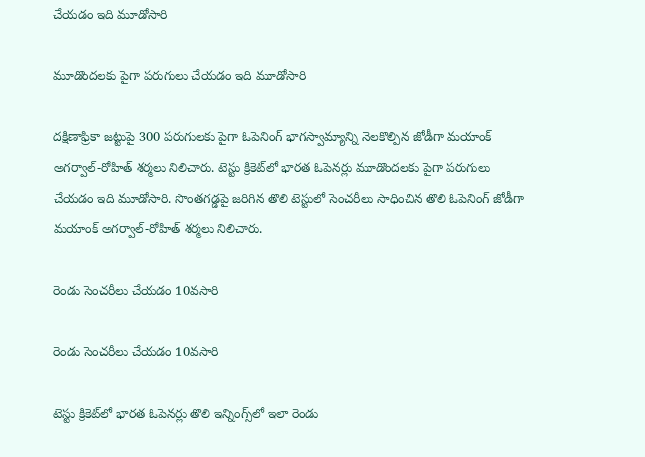చేయడం ఇది మూడోసారి

మూడొందలకు పైగా పరుగులు చేయడం ఇది మూడోసారి

దక్షిణాఫ్రికా జట్టుపై 300 పరుగులకు పైగా ఓపెనింగ్ భాగస్వామ్యాన్ని నెలకొల్పిన జోడీగా మయాంక్ అగర్వాల్-రోహిత్ శర్మలు నిలిచారు. టెస్టు క్రికెట్‌లో భారత ఓపెనర్లు మూడొందలకు పైగా పరుగులు చేయడం ఇది మూడోసారి. సొంతగడ్డపై జరిగిన తొలి టెస్టులో సెంచరీలు సాధించిన తొలి ఓపెనింగ్ జోడీగా మయాంక్ అగర్వాల్-రోహిత్ శర్మలు నిలిచారు.

రెండు సెంచరీలు చేయడం 10వసారి

రెండు సెంచరీలు చేయడం 10వసారి

టెస్టు క్రికెట్‌లో భారత ఓపెనర్లు తొలి ఇన్నింగ్స్‌లో ఇలా రెండు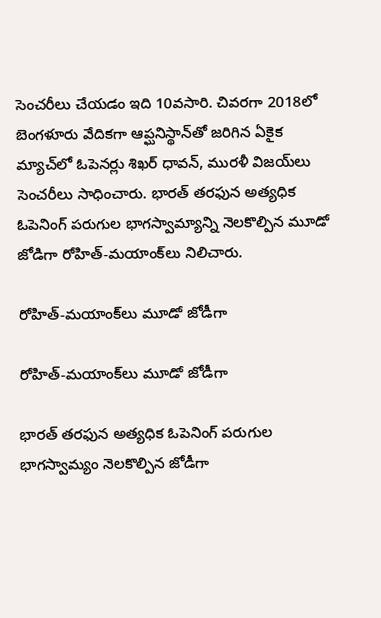సెంచరీలు చేయడం ఇది 10వసారి. చివరగా 2018లో బెంగళూరు వేదికగా ఆప్ఘనిస్థాన్‌తో జరిగిన ఏకైక మ్యాచ్‌లో ఓపెనర్లు శిఖర్ ధావన్, మురళీ విజయ్‌లు సెంచరీలు సాధించారు. భారత్‌ తరఫున అత్యధిక ఓపెనింగ్‌ పరుగుల భాగస్వామ్యాన్ని నెలకొల్పిన మూడో జోడిగా రోహిత్‌-మయాంక్‌లు నిలిచారు.

రోహిత్‌-మయాంక్‌లు మూడో జోడీగా

రోహిత్‌-మయాంక్‌లు మూడో జోడీగా

భారత్‌ తరఫున అత్యధిక ఓపెనింగ్‌ పరుగుల భాగస్వామ్యం నెలకొల్పిన జోడీగా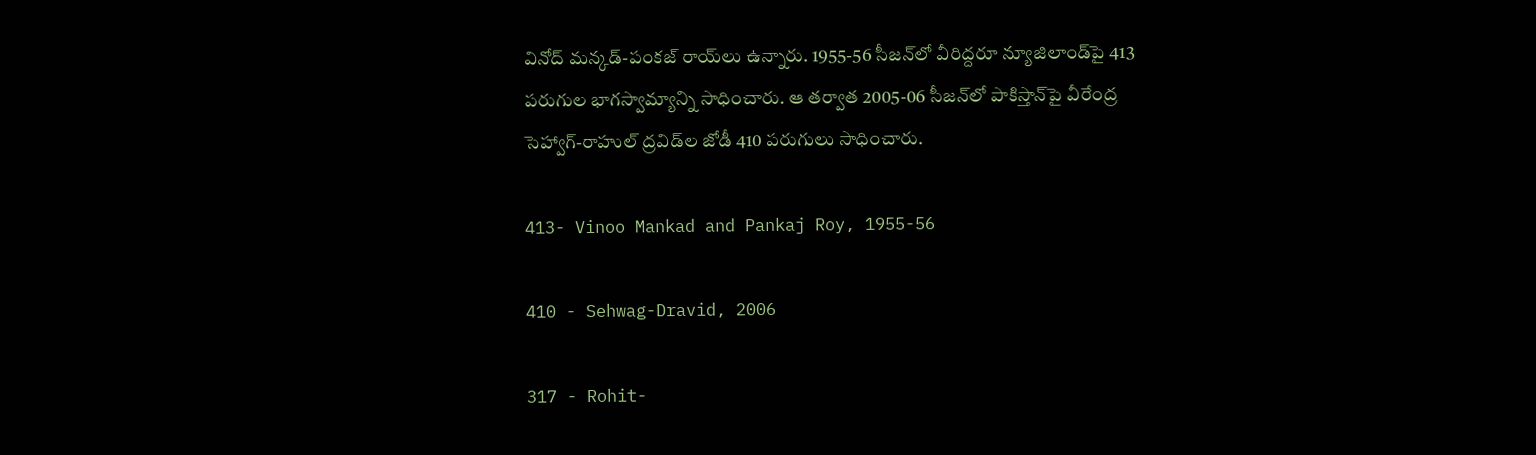వినోద్‌ మన్కడ్‌-పంకజ్‌ రాయ్‌లు ఉన్నారు. 1955-56 సీజన్‌లో వీరిద్దరూ న్యూజిలాండ్‌పై 413 పరుగుల భాగస్వామ్యాన్ని సాధించారు. ఆ తర్వాత 2005-06 సీజన్‌లో పాకిస్తాన్‌పై వీరేంద్ర సెహ్వాగ్‌-రాహుల్‌ ద్రవిడ్‌ల జోడీ 410 పరుగులు సాధించారు.

413- Vinoo Mankad and Pankaj Roy, 1955-56

410 - Sehwag-Dravid, 2006

317 - Rohit-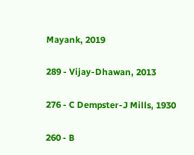Mayank, 2019

289 - Vijay-Dhawan, 2013

276 - C Dempster-J Mills, 1930

260 - B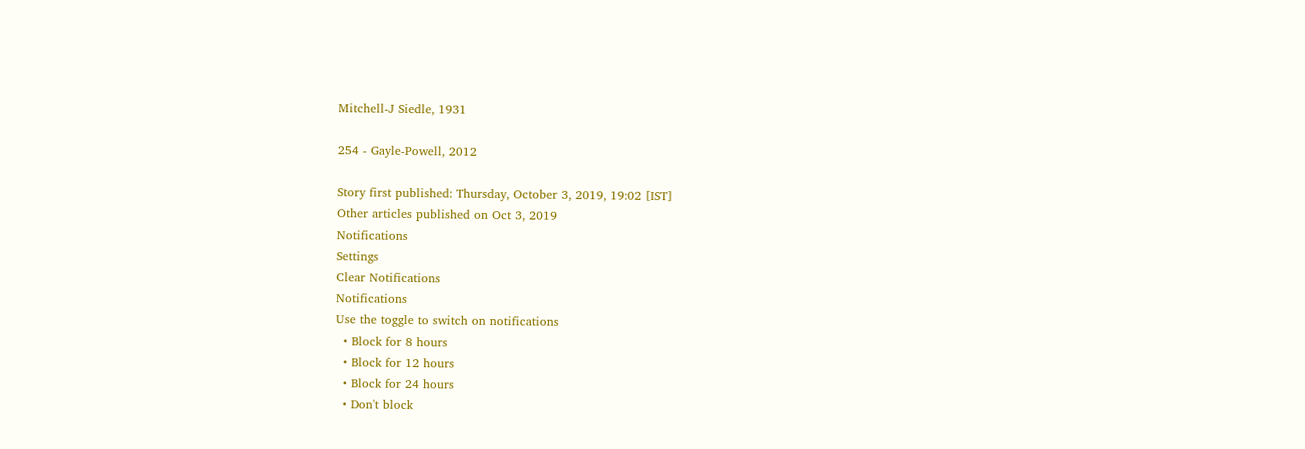Mitchell-J Siedle, 1931

254 - Gayle-Powell, 2012

Story first published: Thursday, October 3, 2019, 19:02 [IST]
Other articles published on Oct 3, 2019
Notifications
Settings
Clear Notifications
Notifications
Use the toggle to switch on notifications
  • Block for 8 hours
  • Block for 12 hours
  • Block for 24 hours
  • Don't block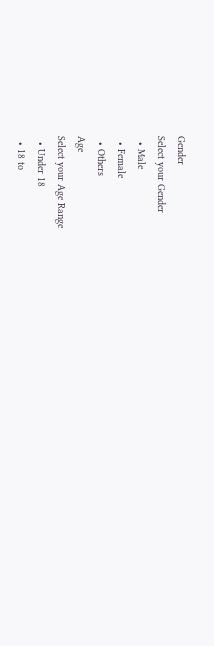Gender
Select your Gender
  • Male
  • Female
  • Others
Age
Select your Age Range
  • Under 18
  • 18 to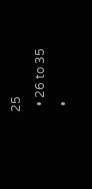25
  • 26 to 35
  •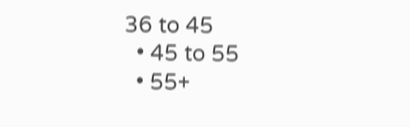36 to 45
  • 45 to 55
  • 55+